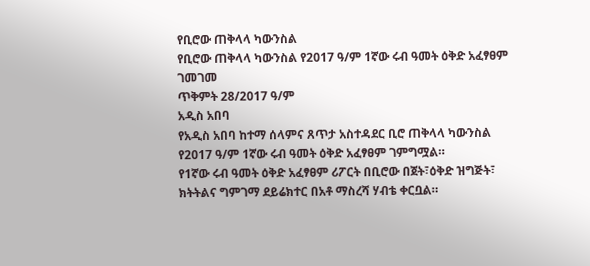የቢሮው ጠቅላላ ካውንስል
የቢሮው ጠቅላላ ካውንስል የ2017 ዓ/ም 1ኛው ሩብ ዓመት ዕቅድ አፈፃፀም ገመገመ
ጥቅምት 28/2017 ዓ/ም
አዲስ አበባ
የአዲስ አበባ ከተማ ሰላምና ጸጥታ አስተዳደር ቢሮ ጠቅላላ ካውንስል የ2017 ዓ/ም 1ኛው ሩብ ዓመት ዕቅድ አፈፃፀም ገምግሟል።
የ1ኛው ሩብ ዓመት ዕቅድ አፈፃፀም ሪፖርት በቢሮው በጀት፣ዕቅድ ዝግጅት፣
ክትትልና ግምገማ ደይሬክተር በአቶ ማስረሻ ሃብቴ ቀርቧል።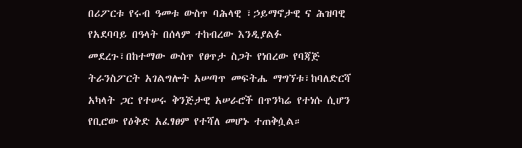በሪፖርቱ የሩብ ዓመቱ ውስጥ ባሕላዊ ፣ኃይማኖታዊ ና ሕዝባዊ የአደባባይ በዓላት በሰላም ተከብረው እንዲያልፉ መደረጉ፣በከተማው ውስጥ የፀጥታ ስጋት የነበረው የባጃጅ ትራንስፖርት አገልግሎት አሠጣጥ መፍትሔ ማግኘቱ፣ከባለድርሻ አካላት ጋር የተሠሩ ቅንጅታዊ አሠራሮች በጥንካሬ የተነሱ ሲሆን የቢሮው የዕቅድ አፈፃፀም የተሻለ መሆኑ ተጠቅሷል።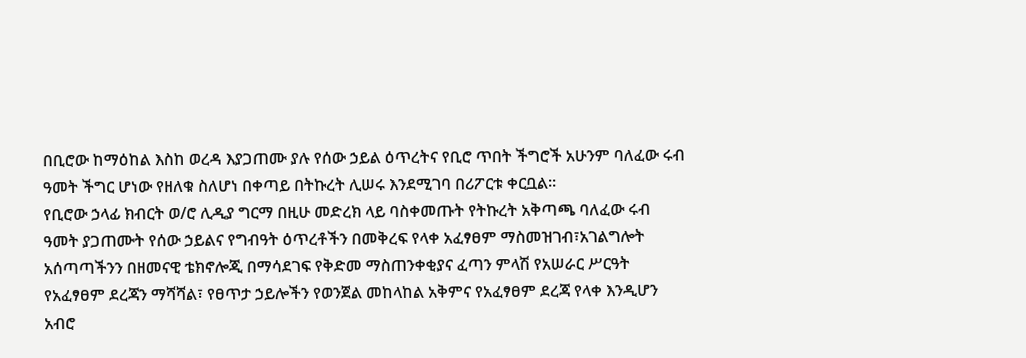በቢሮው ከማዕከል እስከ ወረዳ እያጋጠሙ ያሉ የሰው ኃይል ዕጥረትና የቢሮ ጥበት ችግሮች አሁንም ባለፈው ሩብ ዓመት ችግር ሆነው የዘለቁ ስለሆነ በቀጣይ በትኩረት ሊሠሩ እንደሚገባ በሪፖርቱ ቀርቧል።
የቢሮው ኃላፊ ክብርት ወ/ሮ ሊዲያ ግርማ በዚሁ መድረክ ላይ ባስቀመጡት የትኩረት አቅጣጫ ባለፈው ሩብ ዓመት ያጋጠሙት የሰው ኃይልና የግብዓት ዕጥረቶችን በመቅረፍ የላቀ አፈፃፀም ማስመዝገብ፣አገልግሎት አሰጣጣችንን በዘመናዊ ቴክኖሎጂ በማሳደገፍ የቅድመ ማስጠንቀቂያና ፈጣን ምላሽ የአሠራር ሥርዓት የአፈፃፀም ደረጃን ማሻሻል፣ የፀጥታ ኃይሎችን የወንጀል መከላከል አቅምና የአፈፃፀም ደረጃ የላቀ እንዲሆን አብሮ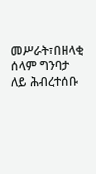መሥራት፣በዘላቂ ሰላም ግንባታ ለይ ሕብረተሰቡ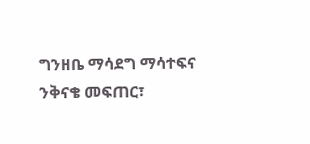ግንዘቤ ማሳደግ ማሳተፍና ንቅናቄ መፍጠር፣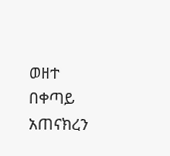ወዘተ በቀጣይ አጠናክረን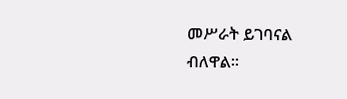መሥራት ይገባናል ብለዋል።